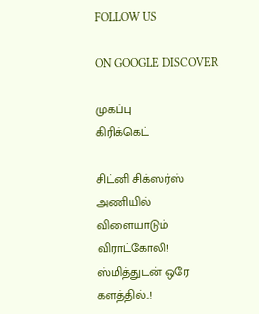FOLLOW US

ON GOOGLE DISCOVER

முகப்பு
கிரிக்கெட்

சிட்னி சிக்ஸர்ஸ் அணியில் விளையாடும் விராட்கோலி! ஸ்மித்துடன் ஒரே களத்தில்..!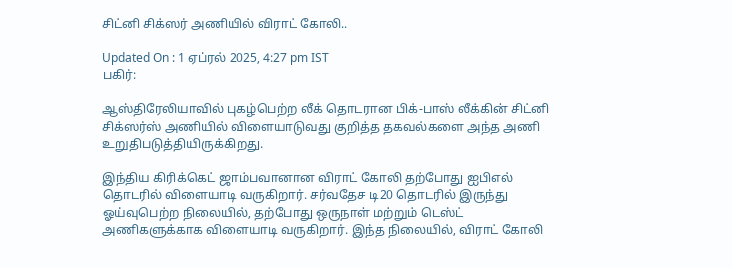சிட்னி சிக்ஸர் அணியில் விராட் கோலி..

Updated On : 1 ஏப்ரல் 2025, 4:27 pm IST
பகிர்:

ஆஸ்திரேலியாவில் புகழ்பெற்ற லீக் தொடரான பிக்-பாஸ் லீக்கின் சிட்னி சிக்ஸர்ஸ் அணியில் விளையாடுவது குறித்த தகவல்களை அந்த அணி உறுதிபடுத்தியிருக்கிறது.

இந்திய கிரிக்கெட் ஜாம்பவானான விராட் கோலி தற்போது ஐபிஎல் தொடரில் விளையாடி வருகிறார். சர்வதேச டி20 தொடரில் இருந்து ஓய்வுபெற்ற நிலையில், தற்போது ஒருநாள் மற்றும் டெஸ்ட் அணிகளுக்காக விளையாடி வருகிறார். இந்த நிலையில், விராட் கோலி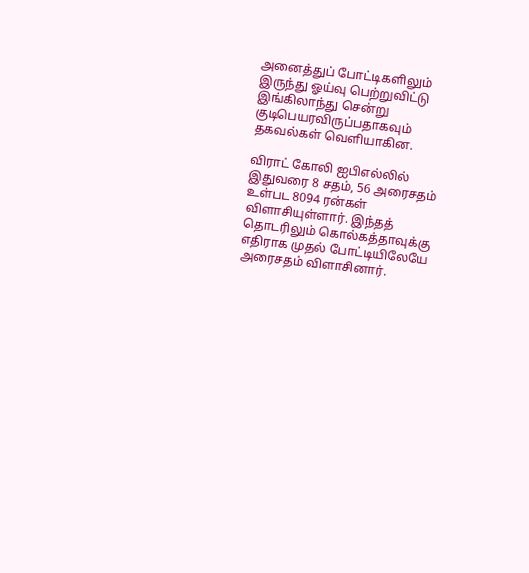அனைத்துப் போட்டிகளிலும் இருந்து ஓய்வு பெற்றுவிட்டு இங்கிலாந்து சென்று குடிபெயரவிருப்பதாகவும் தகவல்கள் வெளியாகின.

விராட் கோலி ஐபிஎல்லில் இதுவரை 8 சதம், 56 அரைசதம் உள்பட 8094 ரன்கள் விளாசியுள்ளார். இந்தத் தொடரிலும் கொல்கத்தாவுக்கு எதிராக முதல் போட்டியிலேயே அரைசதம் விளாசினார்.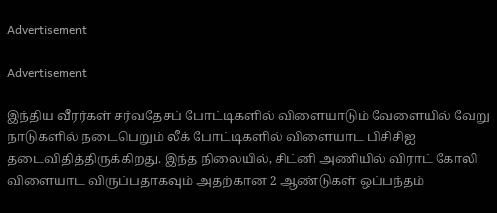Advertisement

Advertisement

இந்திய வீரர்கள் சர்வதேசப் போட்டிகளில் விளையாடும் வேளையில் வேறு நாடுகளில் நடைபெறும் லீக் போட்டிகளில் விளையாட பிசிசிஐ தடைவிதித்திருக்கிறது. இந்த நிலையில், சிட்னி அணியில் விராட் கோலி விளையாட விருப்பதாகவும் அதற்கான 2 ஆண்டுகள் ஒப்பந்தம்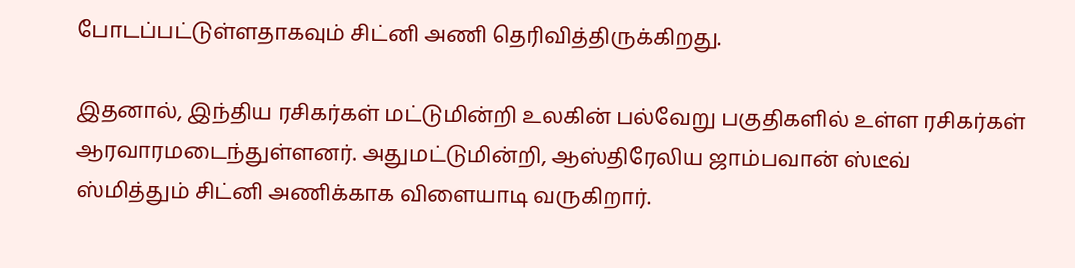போடப்பட்டுள்ளதாகவும் சிட்னி அணி தெரிவித்திருக்கிறது.

இதனால், இந்திய ரசிகர்கள் மட்டுமின்றி உலகின் பல்வேறு பகுதிகளில் உள்ள ரசிகர்கள் ஆரவாரமடைந்துள்ளனர். அதுமட்டுமின்றி, ஆஸ்திரேலிய ஜாம்பவான் ஸ்டீவ் ஸ்மித்தும் சிட்னி அணிக்காக விளையாடி வருகிறார்.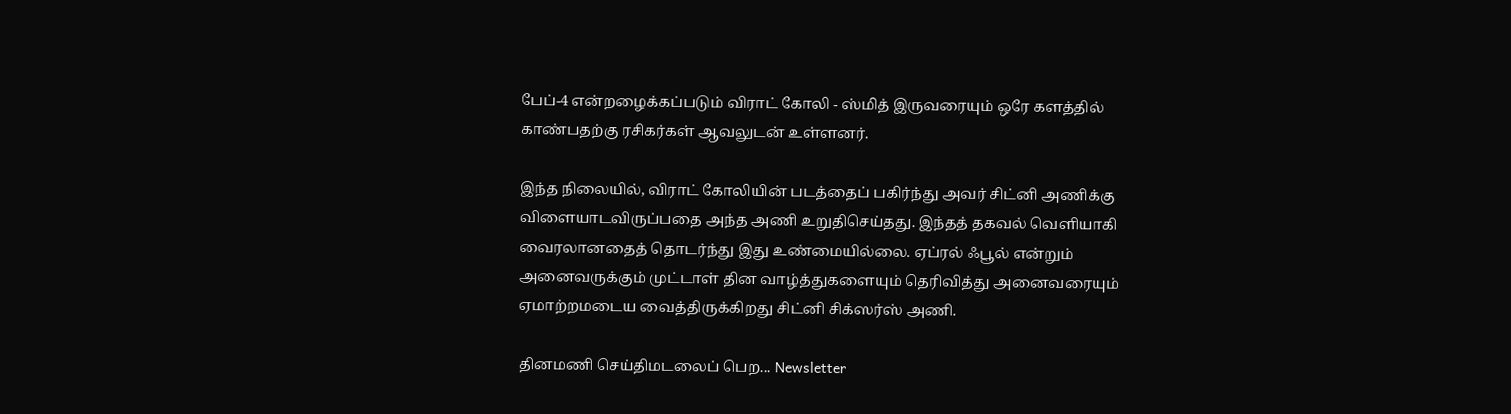பேப்-4 என்றழைக்கப்படும் விராட் கோலி - ஸ்மித் இருவரையும் ஒரே களத்தில் காண்பதற்கு ரசிகர்கள் ஆவலுடன் உள்ளனர்.

இந்த நிலையில், விராட் கோலியின் படத்தைப் பகிர்ந்து அவர் சிட்னி அணிக்கு விளையாடவிருப்பதை அந்த அணி உறுதிசெய்தது. இந்தத் தகவல் வெளியாகி வைரலானதைத் தொடர்ந்து இது உண்மையில்லை. ஏப்ரல் ஃபூல் என்றும் அனைவருக்கும் முட்டாள் தின வாழ்த்துகளையும் தெரிவித்து அனைவரையும் ஏமாற்றமடைய வைத்திருக்கிறது சிட்னி சிக்ஸர்ஸ் அணி.

தினமணி செய்திமடலைப் பெற... Newsletter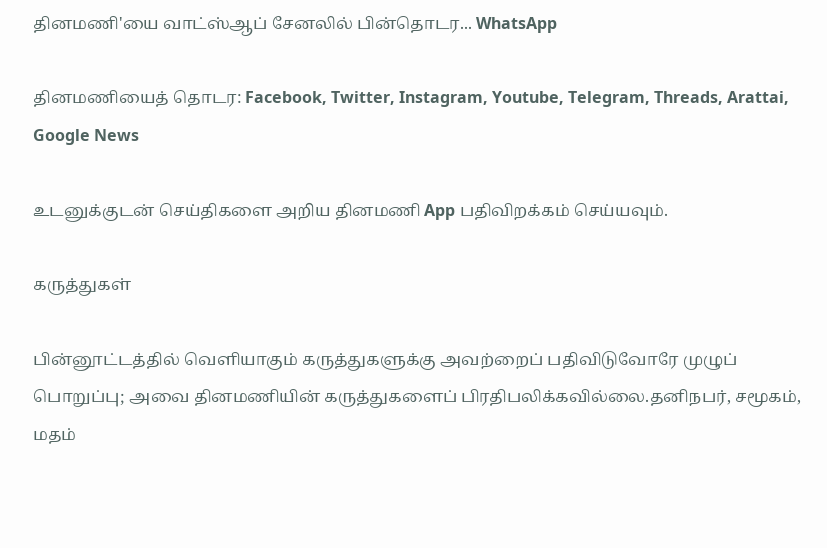தினமணி'யை வாட்ஸ்ஆப் சேனலில் பின்தொடர... WhatsApp

தினமணியைத் தொடர: Facebook, Twitter, Instagram, Youtube, Telegram, Threads, Arattai, Google News

உடனுக்குடன் செய்திகளை அறிய தினமணி App பதிவிறக்கம் செய்யவும்.

கருத்துகள்

பின்னூட்டத்தில் வெளியாகும் கருத்துகளுக்கு அவற்றைப் பதிவிடுவோரே முழுப் பொறுப்பு; அவை தினமணியின் கருத்துகளைப் பிரதிபலிக்கவில்லை.தனிநபர், சமூகம், மதம்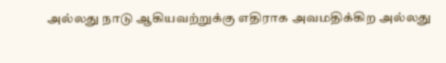அல்லது நாடு ஆகியவற்றுக்கு எதிராக அவமதிக்கிற அல்லது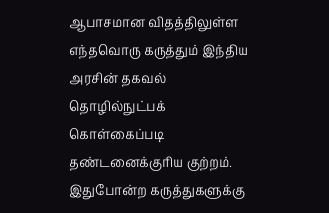ஆபாசமான விதத்திலுள்ள எந்தவொரு கருத்தும் இந்திய அரசின் தகவல் தொழில்நுட்பக் கொள்கைப்படி தண்டனைக்குரிய குற்றம். இதுபோன்ற கருத்துகளுக்கு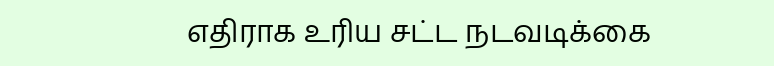எதிராக உரிய சட்ட நடவடிக்கை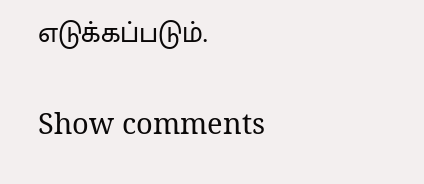எடுக்கப்படும்.

Show comments